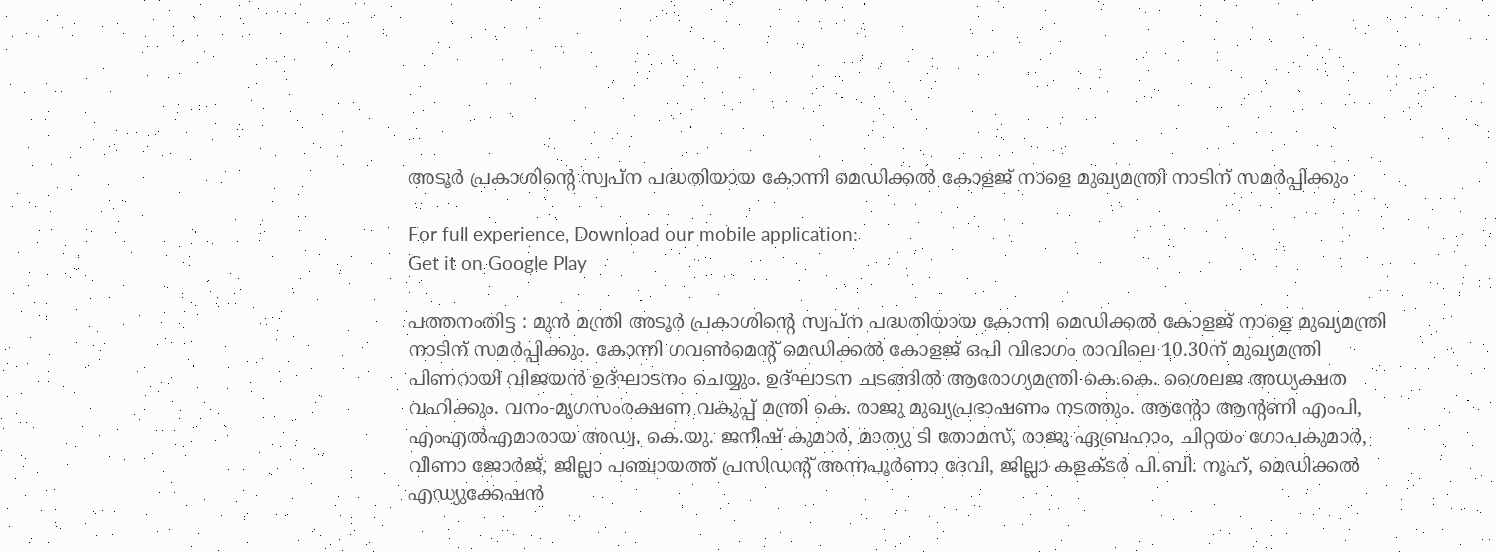അടൂർ പ്രകാശിന്റെ സ്വപ്ന പദ്ധതിയായ കോന്നി മെഡിക്കല്‍ കോളജ് നാളെ മുഖ്യമന്ത്രി നാടിന് സമര്‍പ്പിക്കും

For full experience, Download our mobile application:
Get it on Google Play

പത്തനംതിട്ട : മുൻ മന്ത്രി അടൂർ പ്രകാശിന്റെ സ്വപ്ന പദ്ധതിയായ കോന്നി മെഡിക്കല്‍ കോളജ് നാളെ മുഖ്യമന്ത്രി നാടിന് സമര്‍പ്പിക്കും. കോന്നി ഗവണ്‍മെന്റ് മെഡിക്കല്‍ കോളജ് ഒപി വിഭാഗം രാവിലെ 10.30ന് മുഖ്യമന്ത്രി പിണറായി വിജയന്‍ ഉദ്ഘാടനം ചെയ്യും. ഉദ്ഘാടന ചടങ്ങില്‍ ആരോഗ്യമന്ത്രി കെ.കെ. ശൈലജ അധ്യക്ഷത വഹിക്കും. വനം-മൃഗസംരക്ഷണ വകുപ്പ് മന്ത്രി കെ. രാജു മുഖ്യപ്രഭാഷണം നടത്തും. ആന്റോ ആന്റണി എംപി, എംഎല്‍എമാരായ അഡ്വ. കെ.യു. ജനീഷ് കുമാര്‍, മാത്യു ടി തോമസ്, രാജു ഏബ്രഹാം, ചിറ്റയം ഗോപകുമാര്‍, വീണാ ജോര്‍ജ്, ജില്ലാ പഞ്ചായത്ത് പ്രസിഡന്റ് അന്നപൂര്‍ണാ ദേവി, ജില്ലാ കളക്ടര്‍ പി.ബി. നൂഹ്, മെഡിക്കല്‍ എഡ്യുക്കേഷന്‍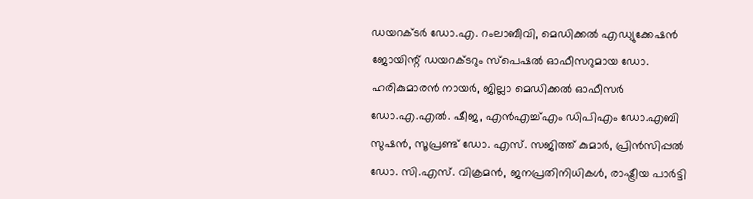ഡയറക്ടര്‍ ഡോ.എ. റംലാബീവി, മെഡിക്കല്‍ എഡ്യുക്കേഷന്‍ ജോയിന്റ് ഡയറക്ടറും സ്‌പെഷല്‍ ഓഫീസറുമായ ഡോ. ഹരികുമാരന്‍ നായര്‍, ജില്ലാ മെഡിക്കല്‍ ഓഫീസര്‍ ഡോ.എ.എല്‍. ഷീജ, എന്‍എച്ച്എം ഡിപിഎം ഡോ.എബി സുഷന്‍, സൂപ്രണ്ട് ഡോ. എസ്. സജിത്ത് കുമാര്‍, പ്രിന്‍സിപ്പല്‍ ഡോ. സി.എസ്. വിക്രമന്‍, ജനപ്രതിനിധികള്‍, രാഷ്ട്രീയ പാര്‍ട്ടി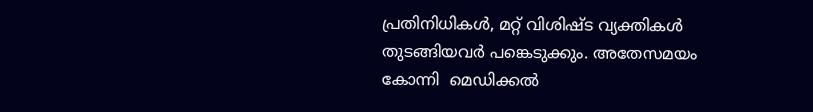പ്രതിനിധികള്‍, മറ്റ് വിശിഷ്ട വ്യക്തികള്‍ തുടങ്ങിയവര്‍ പങ്കെടുക്കും. അതേസമയം കോന്നി  മെഡിക്കൽ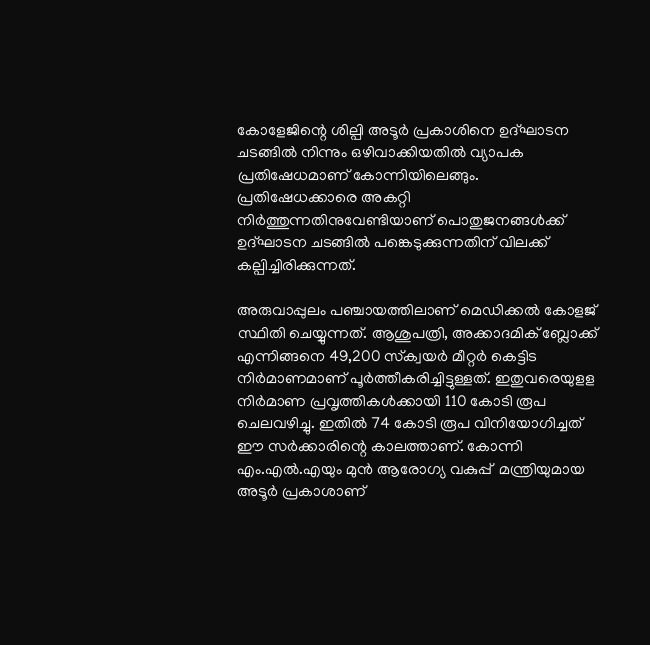കോളേജിന്റെ ശില്പി അടൂർ പ്രകാശിനെ ഉദ്ഘാടന ചടങ്ങിൽ നിന്നും ഒഴിവാക്കിയതിൽ വ്യാപക പ്രതിഷേധമാണ് കോന്നിയിലെങ്ങും. പ്രതിഷേധക്കാരെ അകറ്റി നിർത്തുന്നതിനുവേണ്ടിയാണ് പൊതുജനങ്ങൾക്ക് ഉദ്ഘാടന ചടങ്ങിൽ പങ്കെടുക്കുന്നതിന് വിലക്ക് കല്പിച്ചിരിക്കുന്നത്.

അരുവാപ്പുലം പഞ്ചായത്തിലാണ് മെഡിക്കല്‍ കോളജ് സ്ഥിതി ചെയ്യുന്നത്. ആശുപത്രി, അക്കാദമിക് ബ്ലോക്ക് എന്നിങ്ങനെ 49,200 സ്‌ക്വയര്‍ മീറ്റര്‍ കെട്ടിട നിര്‍മാണമാണ് പൂര്‍ത്തീകരിച്ചിട്ടുള്ളത്. ഇതുവരെയുളള നിര്‍മാണ പ്രവൃത്തികള്‍ക്കായി 110 കോടി രൂപ ചെലവഴിച്ചു. ഇതില്‍ 74 കോടി രൂപ വിനിയോഗിച്ചത് ഈ സര്‍ക്കാരിന്റെ കാലത്താണ്. കോന്നി  എം.എൽ.എയും മുൻ ആരോഗ്യ വകുപ്പ്  മന്ത്രിയുമായ  അടൂർ പ്രകാശാണ്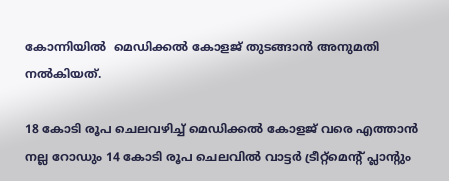കോന്നിയിൽ  മെഡിക്കൽ കോളജ് തുടങ്ങാൻ അനുമതി നൽകിയത്.

18 കോടി രൂപ ചെലവഴിച്ച് മെഡിക്കല്‍ കോളജ് വരെ എത്താന്‍ നല്ല റോഡും 14 കോടി രൂപ ചെലവില്‍ വാട്ടര്‍ ട്രീറ്റ്മെന്റ് പ്ലാന്റും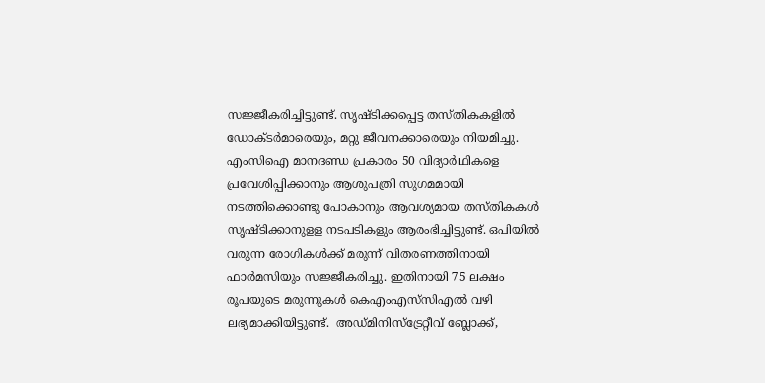സജ്ജീകരിച്ചിട്ടുണ്ട്. സൃഷ്ടിക്കപ്പെട്ട തസ്തികകളില്‍ ഡോക്ടര്‍മാരെയും, മറ്റു ജീവനക്കാരെയും നിയമിച്ചു. എംസിഐ മാനദണ്ഡ പ്രകാരം 50 വിദ്യാര്‍ഥികളെ പ്രവേശിപ്പിക്കാനും ആശുപത്രി സുഗമമായി നടത്തിക്കൊണ്ടു പോകാനും ആവശ്യമായ തസ്തികകള്‍ സൃഷ്ടിക്കാനുളള നടപടികളും ആരംഭിച്ചിട്ടുണ്ട്. ഒപിയില്‍ വരുന്ന രോഗികള്‍ക്ക് മരുന്ന് വിതരണത്തിനായി ഫാര്‍മസിയും സജ്ജീകരിച്ചു. ഇതിനായി 75 ലക്ഷം രൂപയുടെ മരുന്നുകള്‍ കെഎംഎസ്‌സിഎല്‍ വഴി ലഭ്യമാക്കിയിട്ടുണ്ട്.  അഡ്മിനിസ്ട്രേറ്റീവ് ബ്ലോക്ക്,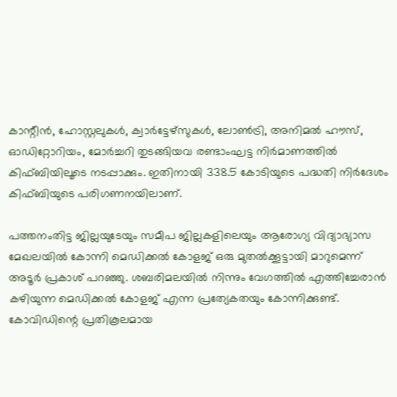കാന്റീന്‍, ഹോസ്റ്റലുകള്‍, ക്വാര്‍ട്ടേഴ്സുകള്‍, ലോണ്‍ട്രി, അനിമല്‍ ഹൗസ്, ഓഡിറ്റോറിയം, മോര്‍ച്ചറി തുടങ്ങിയവ രണ്ടാംഘട്ട നിര്‍മാണത്തില്‍ കിഫ്ബിയിലൂടെ നടപ്പാക്കും. ഇതിനായി 338.5 കോടിയുടെ പദ്ധതി നിര്‍ദേശം കിഫ്ബിയുടെ പരിഗണനയിലാണ്.

പത്തനംതിട്ട ജില്ലയുടേയും സമീപ ജില്ലകളിലെയും ആരോഗ്യ വിദ്യാഭ്യാസ മേഖലയില്‍ കോന്നി മെഡിക്കല്‍ കോളജ് ഒരു മുതല്‍ക്കൂട്ടായി മാറുമെന്ന്  അടൂർ പ്രകാശ് പറഞ്ഞു. ശബരിമലയില്‍ നിന്നും വേഗത്തില്‍ എത്തിച്ചേരാന്‍ കഴിയുന്ന മെഡിക്കല്‍ കോളജ് എന്ന പ്രത്യേകതയും കോന്നിക്കുണ്ട്. കോവിഡിന്റെ പ്രതികൂലമായ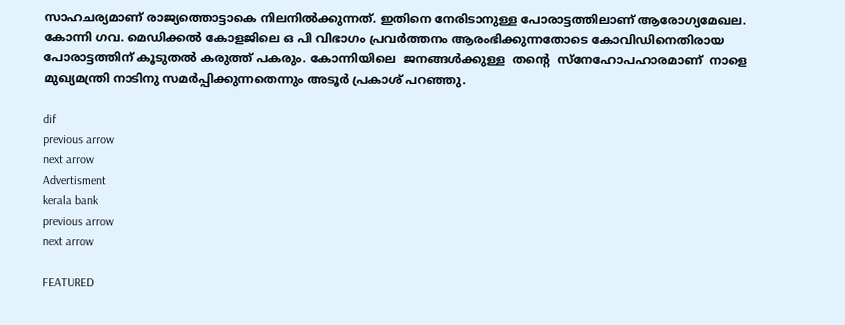സാഹചര്യമാണ് രാജ്യത്തൊട്ടാകെ നിലനില്‍ക്കുന്നത്. ഇതിനെ നേരിടാനുള്ള പോരാട്ടത്തിലാണ് ആരോഗ്യമേഖല. കോന്നി ഗവ. മെഡിക്കല്‍ കോളജിലെ ഒ പി വിഭാഗം പ്രവര്‍ത്തനം ആരംഭിക്കുന്നതോടെ കോവിഡിനെതിരായ പോരാട്ടത്തിന് കൂടുതല്‍ കരുത്ത് പകരും. കോന്നിയിലെ  ജനങ്ങൾക്കുള്ള  തന്റെ  സ്നേഹോപഹാരമാണ്  നാളെ മുഖ്യമന്ത്രി നാടിനു സമർപ്പിക്കുന്നതെന്നും അടൂർ പ്രകാശ് പറഞ്ഞു.

dif
previous arrow
next arrow
Advertisment
kerala bank
previous arrow
next arrow

FEATURED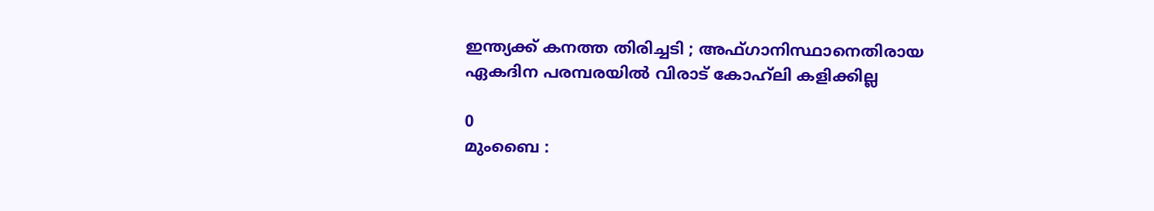ഇന്ത്യക്ക് കനത്ത തിരിച്ചടി ; അഫ്ഗാനിസ്ഥാനെതിരായ ഏകദിന പരമ്പരയിൽ വിരാട് കോഹ്‌ലി കളിക്കില്ല

0
മുംബൈ :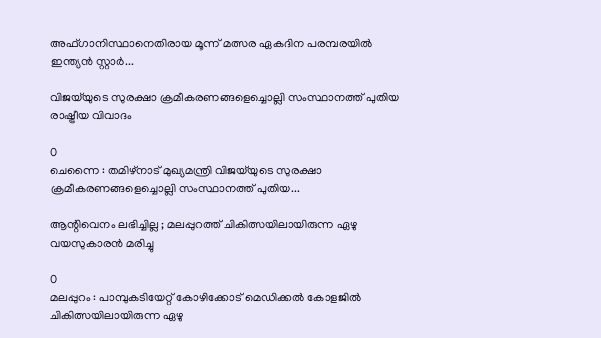അഫ്ഗാനിസ്ഥാനെതിരായ മൂന്ന് മത്സര ഏകദിന പരമ്പരയിൽ ഇന്ത്യൻ സ്റ്റാർ...

വിജയ്‌യുടെ സുരക്ഷാ ക്രമീകരണങ്ങളെച്ചൊല്ലി സംസ്ഥാനത്ത് പുതിയ രാഷ്ട്രീയ വിവാദം

0
ചെന്നൈ : തമിഴ്‌നാട് മുഖ്യമന്ത്രി വിജയ്‌യുടെ സുരക്ഷാ ക്രമീകരണങ്ങളെച്ചൊല്ലി സംസ്ഥാനത്ത് പുതിയ...

ആന്റിവെനം ലഭിച്ചില്ല ; മലപ്പുറത്ത് ചികിത്സയിലായിരുന്ന ഏഴു വയസുകാരൻ മരിച്ചു

0
മലപ്പുറം : പാമ്പുകടിയേറ്റ് കോഴിക്കോട് മെഡിക്കൽ കോളജിൽ ചികിത്സയിലായിരുന്ന ഏഴു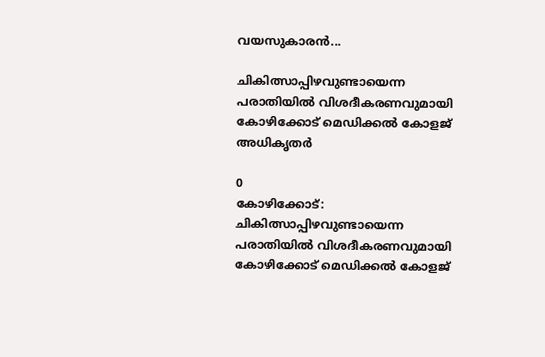വയസുകാരൻ...

ചികിത്സാപ്പിഴവുണ്ടായെന്ന പരാതിയിൽ വിശദീകരണവുമായി കോഴിക്കോട് മെഡിക്കൽ കോളജ് അധികൃതർ

0
കോഴിക്കോട്: ചികിത്സാപ്പിഴവുണ്ടായെന്ന പരാതിയിൽ വിശദീകരണവുമായി കോഴിക്കോട് മെഡിക്കൽ കോളജ്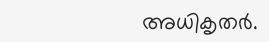അധികൃതർ.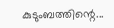കുടുംബത്തിന്റെ...